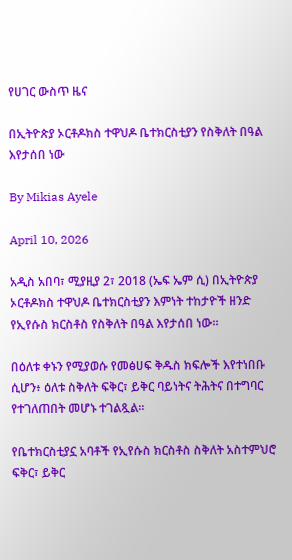የሀገር ውስጥ ዜና

በኢትዮጵያ ኦርቶዶክስ ተዋህዶ ቤተክርስቲያን የስቅለት በዓል እየታሰበ ነው

By Mikias Ayele

April 10, 2026

አዲስ አበባ፣ ሚያዚያ 2፣ 2018 (ኤፍ ኤም ሲ) በኢትዮጵያ ኦርቶዶክስ ተዋህዶ ቤተክርስቲያን እምነት ተከታዮች ዘንድ የኢየሱስ ክርስቶስ የስቅለት በዓል እየታሰበ ነው።

በዕለቱ ቀኑን የሚያወሱ የመፅሀፍ ቅዱስ ክፍሎች እየተነበቡ ሲሆን፥ ዕለቱ ስቅለት ፍቅር፣ ይቅር ባይነትና ትሕትና በተግባር የተገለጠበት መሆኑ ተገልጿል።

የቤተክርስቲያኗ አባቶች የኢየሱስ ክርስቶስ ስቅለት አስተምህሮ ፍቅር፣ ይቅር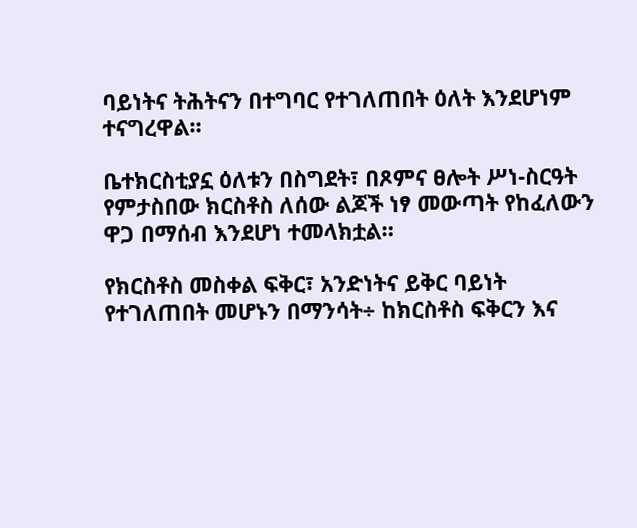ባይነትና ትሕትናን በተግባር የተገለጠበት ዕለት እንደሆነም ተናግረዋል።

ቤተክርስቲያኗ ዕለቱን በስግደት፣ በጾምና ፀሎት ሥነ-ስርዓት የምታስበው ክርስቶስ ለሰው ልጆች ነፃ መውጣት የከፈለውን ዋጋ በማሰብ እንደሆነ ተመላክቷል።

የክርስቶስ መስቀል ፍቅር፣ አንድነትና ይቅር ባይነት የተገለጠበት መሆኑን በማንሳት÷ ከክርስቶስ ፍቅርን እና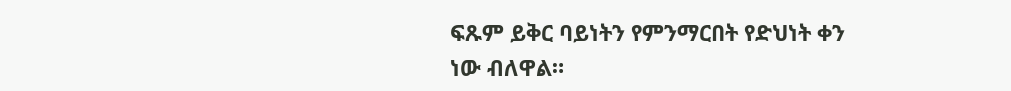ፍጹም ይቅር ባይነትን የምንማርበት የድህነት ቀን ነው ብለዋል።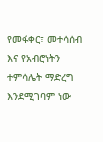የመፋቀር፣ መተሳሰብ እና የአብሮነትን ተምሳሌት ማድረግ እንደሚገባም ነው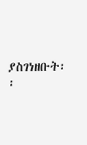ያስገነዘቡት፡፡